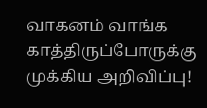வாகனம் வாங்க காத்திருப்போருக்கு முக்கிய அறிவிப்பு!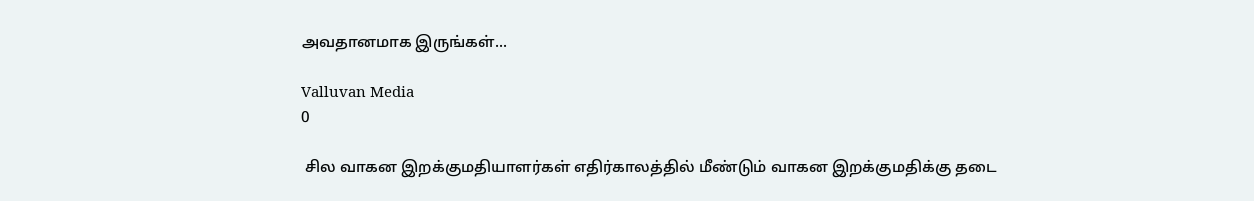அவதானமாக இருங்கள்...

Valluvan Media
0

 சில வாகன இறக்குமதியாளர்கள் எதிர்காலத்தில் மீண்டும் வாகன இறக்குமதிக்கு தடை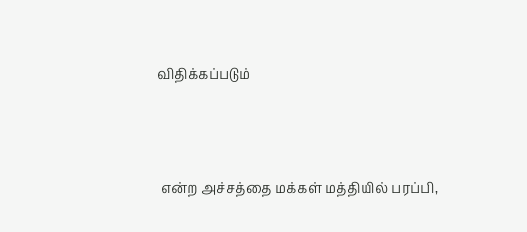விதிக்கப்படும்



 என்ற அச்சத்தை மக்கள் மத்தியில் பரப்பி,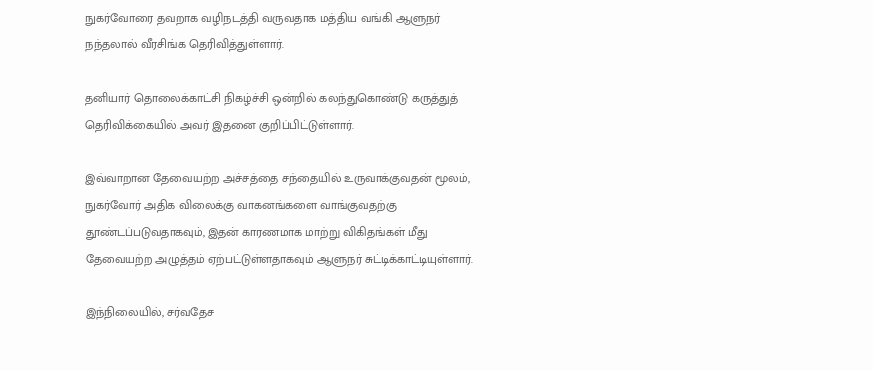நுகர்வோரை தவறாக வழிநடத்தி வருவதாக மத்திய வங்கி ஆளுநர் நந்தலால் வீரசிங்க தெரிவித்துள்ளார்.

தனியார் தொலைக்காட்சி நிகழ்ச்சி ஒன்றில் கலந்துகொண்டு கருத்துத் தெரிவிக்கையில் அவர் இதனை குறிப்பிட்டுள்ளார்.

இவ்வாறான தேவையற்ற அச்சத்தை சந்தையில் உருவாக்குவதன் மூலம், நுகர்வோர் அதிக விலைக்கு வாகனங்களை வாங்குவதற்கு தூண்டப்படுவதாகவும், இதன் காரணமாக மாற்று விகிதங்கள் மீது தேவையற்ற அழுத்தம் ஏற்பட்டுள்ளதாகவும் ஆளுநர் சுட்டிக்காட்டியுள்ளார்.

இந்நிலையில், சர்வதேச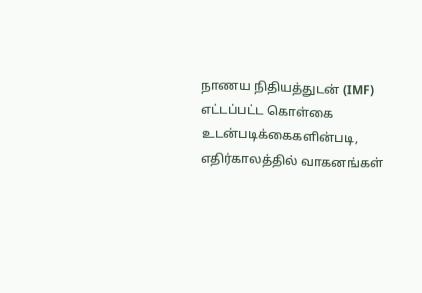நாணய நிதியத்துடன் (IMF) எட்டப்பட்ட கொள்கை உடன்படிக்கைகளின்படி, எதிர்காலத்தில் வாகனங்கள்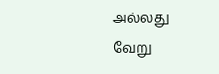அல்லது வேறு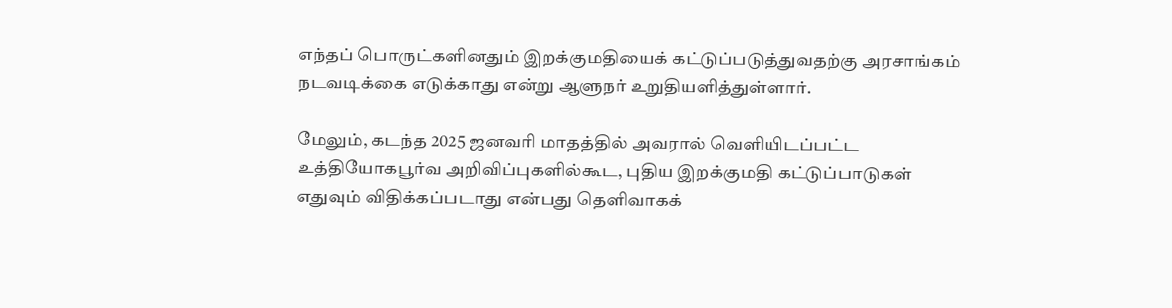எந்தப் பொருட்களினதும் இறக்குமதியைக் கட்டுப்படுத்துவதற்கு அரசாங்கம் நடவடிக்கை எடுக்காது என்று ஆளுநர் உறுதியளித்துள்ளார்.

மேலும், கடந்த 2025 ஜனவரி மாதத்தில் அவரால் வெளியிடப்பட்ட உத்தியோகபூர்வ அறிவிப்புகளில்கூட, புதிய இறக்குமதி கட்டுப்பாடுகள் எதுவும் விதிக்கப்படாது என்பது தெளிவாகக்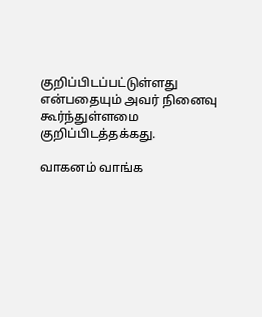குறிப்பிடப்பட்டுள்ளது என்பதையும் அவர் நினைவு கூர்ந்துள்ளமை குறிப்பிடத்தக்கது.

வாகனம் வாங்க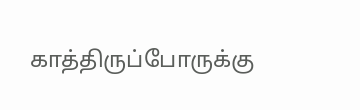காத்திருப்போருக்கு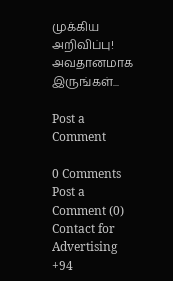முக்கிய அறிவிப்பு! அவதானமாக இருங்கள்...

Post a Comment

0 Comments
Post a Comment (0)
Contact for Advertising
+94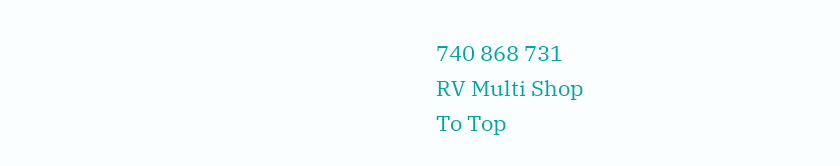740 868 731
RV Multi Shop
To Top